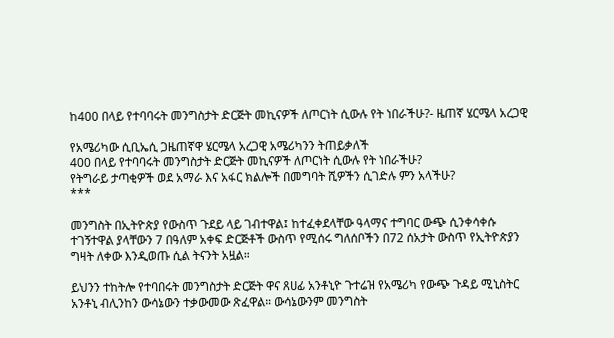ከ400 በላይ የተባባሩት መንግስታት ድርጅት መኪናዎች ለጦርነት ሲውሉ የት ነበራችሁ?- ዜጠኛ ሄርሜላ አረጋዊ

የአሜሪካው ሲቢኤሲ ጋዜጠኛዋ ሄርሜላ አረጋዊ አሜሪካንን ትጠይቃለች
400 በላይ የተባባሩት መንግስታት ድርጅት መኪናዎች ለጦርነት ሲውሉ የት ነበራችሁ?
የትግራይ ታጣቂዎች ወደ አማራ እና አፋር ክልሎች በመግባት ሺዎችን ሲገድሉ ምን አላችሁ?
***

መንግስት በኢትዮጵያ የውስጥ ጉደይ ላይ ገብተዋል፤ ከተፈቀደላቸው ዓላማና ተግባር ውጭ ሲንቀሳቀሱ ተገኝተዋል ያላቸውን 7 በዓለም አቀፍ ድርጅቶች ውስጥ የሚሰሩ ግለሰቦችን በ72 ሰአታት ውስጥ የኢትዮጵያን ግዛት ለቀው እንዲወጡ ሲል ትናንት አዟል።

ይህንን ተከትሎ የተባበሩት መንግስታት ድርጅት ዋና ጸሀፊ አንቶኒዮ ጉተሬዝ የአሜሪካ የውጭ ጉዳይ ሚኒስትር አንቶኒ ብሊንከን ውሳኔውን ተቃውመው ጽፈዋል። ውሳኔውንም መንግስት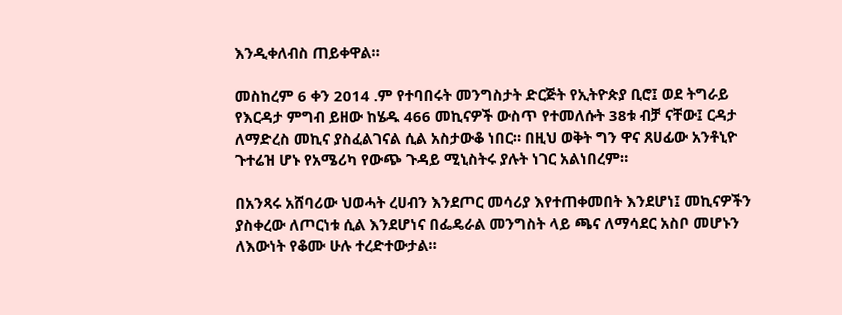እንዲቀለብስ ጠይቀዋል።

መስከረም 6 ቀን 2014 .ም የተባበሩት መንግስታት ድርጅት የኢትዮጵያ ቢሮ፤ ወደ ትግራይ የእርዳታ ምግብ ይዘው ከሄዱ 466 መኪናዎች ውስጥ የተመለሱት 38ቱ ብቻ ናቸው፤ ርዳታ ለማድረስ መኪና ያስፈልገናል ሲል አስታውቆ ነበር። በዚህ ወቅት ግን ዋና ጸሀፊው አንቶኒዮ ጉተሬዝ ሆኑ የአሜሪካ የውጭ ጉዳይ ሚኒስትሩ ያሉት ነገር አልነበረም።

በአንጻሩ አሸባሪው ህወሓት ረሀብን እንደጦር መሳሪያ እየተጠቀመበት እንደሆነ፤ መኪናዎችን ያስቀረው ለጦርነቱ ሲል እንደሆነና በፌዴራል መንግስት ላይ ጫና ለማሳደር አስቦ መሆኑን ለእውነት የቆሙ ሁሉ ተረድተውታል።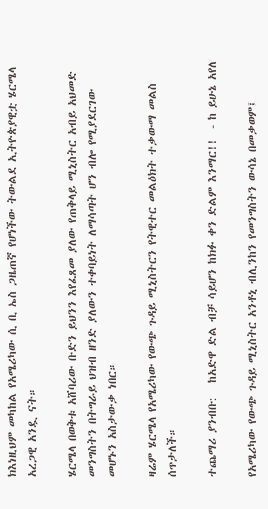ክእነዚህም መካከል የአሜሪካው ሲ ቢ ኤስ ጋዜጠኛ የሆነችው ትውልደ ኢትዮጵያዊቷ ሄርሜላ አረጋዊ አንዷ ናት።

ሄርሜላ በወቅቱ አሸባሪው ቡድን ይህንን እየፈጸመ ያለው የጠቅላይ ሚኒስትር አብይ አህመድ መንግስትን በትግራይ ህዝብ ዘንድ ያለውን ተቀባይነት ለማሳጣት ሆን ብሎ የሚያደርገው መሆኑን አስታውቃ ነበር።

ዛሬም ሄርሜላ የአሜሪካው የውጭ ጉዳይ ሚኒስትርን የትዊተር መልዕክት ተቃውማ መልስ ሰጥታለች።

ተጨማሪ ያንብቡ:   ከአድዋ ድል ብቻ ሳይሆን ከክፉ ቀን ድልም እንማር!!  - ከ ይሁኔ አየለ

የአሜሪካው የውጭ ጉዳይ ሚኒስትር አንቶኒ ብሊንከን የመንግስትን ውሳኔ በመቃወም፤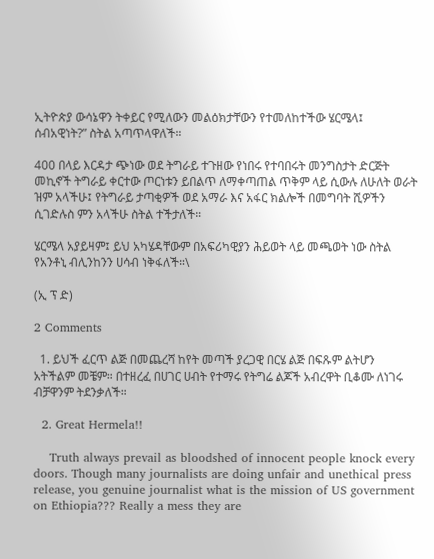ኢትዮጵያ ውሳኔዋን ትቀይር የሚለውን መልዕክታቸውን የተመለከተችው ሄርሜላ፤ ሰብአዊነት?” ስትል አጣጥላዋለች።

400 በላይ እርዳታ ጭነው ወደ ትግራይ ተጉዘው የነበሩ የተባበሩት መንግስታት ድርጅት መኪኖች ትግራይ ቀርተው ጦርነቱን ይበልጥ ለማቀጣጠል ጥቅም ላይ ሲውሉ ለሁለት ወራት ዝም አላችሁ፤ የትግራይ ታጣቂዎች ወደ አማራ እና አፋር ክልሎች በመግባት ሺዎችን ሲገድሉስ ምን አላችሁ ስትል ተችታለች።

ሄርሜላ አያይዛም፤ ይህ አካሄዳቸውም በአፍሪካዊያን ሕይወት ላይ መጫወት ነው ስትል የአንቶኒ ብሊንከንን ሀሳብ ነቅፋለች።\

(ኢ ፕ ድ)

2 Comments

  1. ይህች ፈርጥ ልጅ በመጨረሻ ከየት መጣች ያረጋዊ በርሄ ልጅ በፍጹም ልትሆን አትችልም መቼም። በተዘረፈ በሀገር ሀብት የተማሩ የትግሬ ልጆች አብረዋት ቢቆሙ ለነገሩ ብቻዋንም ትደንቃለች።

  2. Great Hermela!!

    Truth always prevail as bloodshed of innocent people knock every doors. Though many journalists are doing unfair and unethical press release, you genuine journalist what is the mission of US government on Ethiopia??? Really a mess they are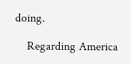doing.

    Regarding America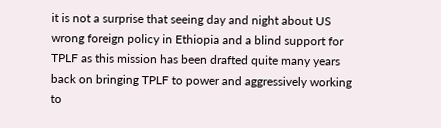it is not a surprise that seeing day and night about US wrong foreign policy in Ethiopia and a blind support for TPLF as this mission has been drafted quite many years back on bringing TPLF to power and aggressively working to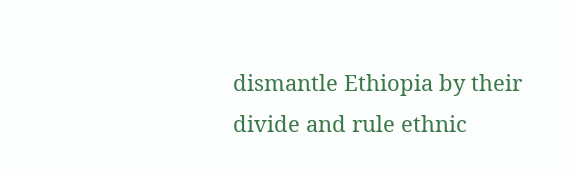dismantle Ethiopia by their divide and rule ethnic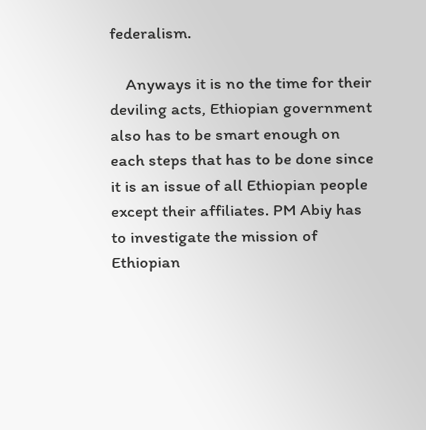federalism.

    Anyways it is no the time for their deviling acts, Ethiopian government also has to be smart enough on each steps that has to be done since it is an issue of all Ethiopian people except their affiliates. PM Abiy has to investigate the mission of Ethiopian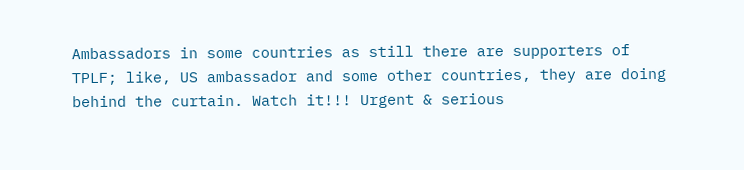Ambassadors in some countries as still there are supporters of TPLF; like, US ambassador and some other countries, they are doing behind the curtain. Watch it!!! Urgent & serious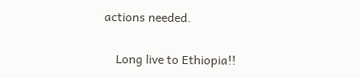actions needed.

    Long live to Ethiopia!!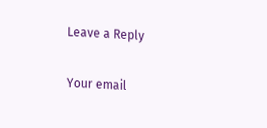Leave a Reply

Your email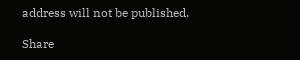address will not be published.

Share